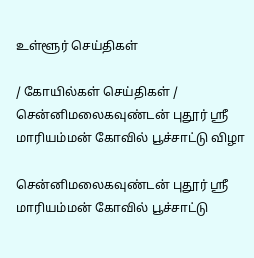உள்ளூர் செய்திகள்

/ கோயில்கள் செய்திகள் / சென்னிமலைகவுண்டன் புதூர் ஸ்ரீ மாரியம்மன் கோவில் பூச்சாட்டு விழா

சென்னிமலைகவுண்டன் புதூர் ஸ்ரீ மாரியம்மன் கோவில் பூச்சாட்டு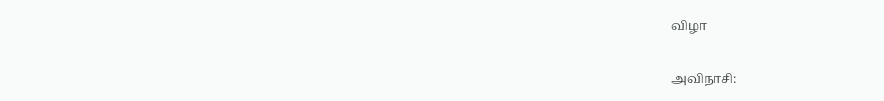விழா

அவிநாசி: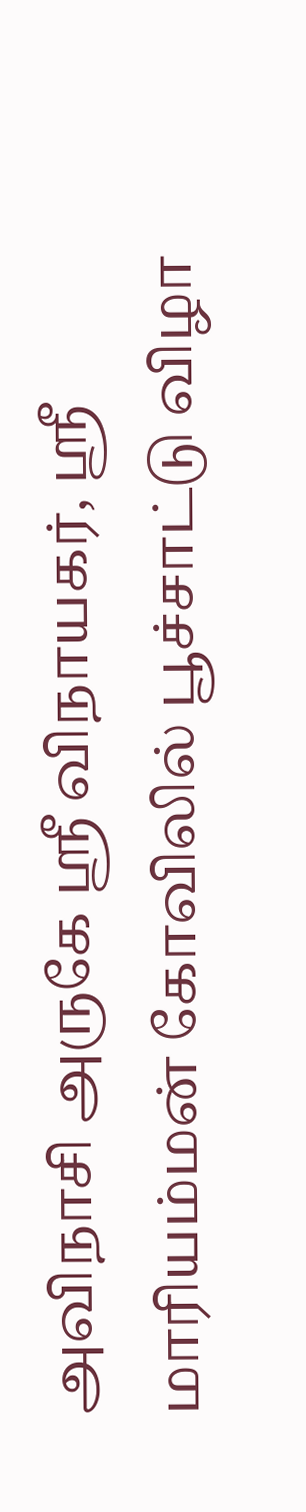அவிநாசி அருகே ஸ்ரீ விநாயகர், ஸ்ரீ மாரியம்மன் கோவிலில் பூச்சாட்டு விழா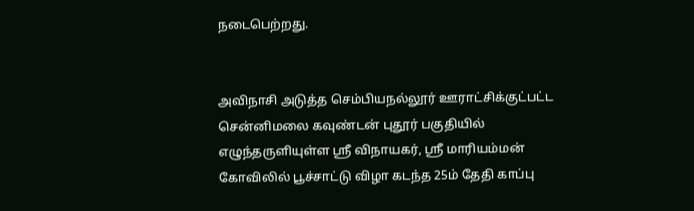நடைபெற்றது.


அவிநாசி அடுத்த செம்பியநல்லூர் ஊராட்சிக்குட்பட்ட சென்னிமலை கவுண்டன் புதூர் பகுதியில் எழுந்தருளியுள்ள ஸ்ரீ விநாயகர், ஸ்ரீ மாரியம்மன் கோவிலில் பூச்சாட்டு விழா கடந்த 25ம் தேதி காப்பு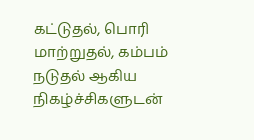கட்டுதல், பொரி மாற்றுதல், கம்பம் நடுதல் ஆகிய நிகழ்ச்சிகளுடன்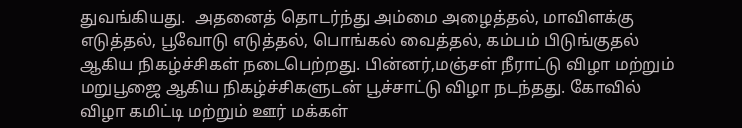துவங்கியது.  அதனைத் தொடர்ந்து அம்மை அழைத்தல், மாவிளக்கு எடுத்தல், பூவோடு எடுத்தல், பொங்கல் வைத்தல், கம்பம் பிடுங்குதல் ஆகிய நிகழ்ச்சிகள் நடைபெற்றது. பின்னர்,மஞ்சள் நீராட்டு விழா மற்றும் மறுபூஜை ஆகிய நிகழ்ச்சிகளுடன் பூச்சாட்டு விழா நடந்தது. கோவில் விழா கமிட்டி மற்றும் ஊர் மக்கள்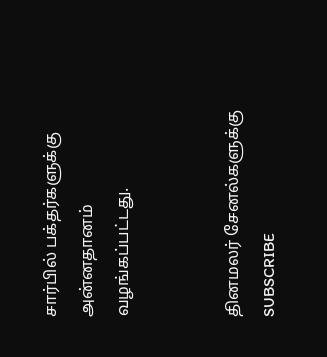சார்பில் பக்தர்களுக்கு அன்னதானம் வழங்கப்பட்டது.


தினமலர் சேனல்களுக்கு SUBSCRIBE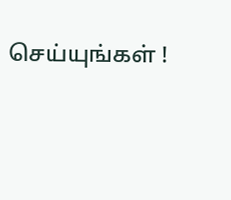செய்யுங்கள் !